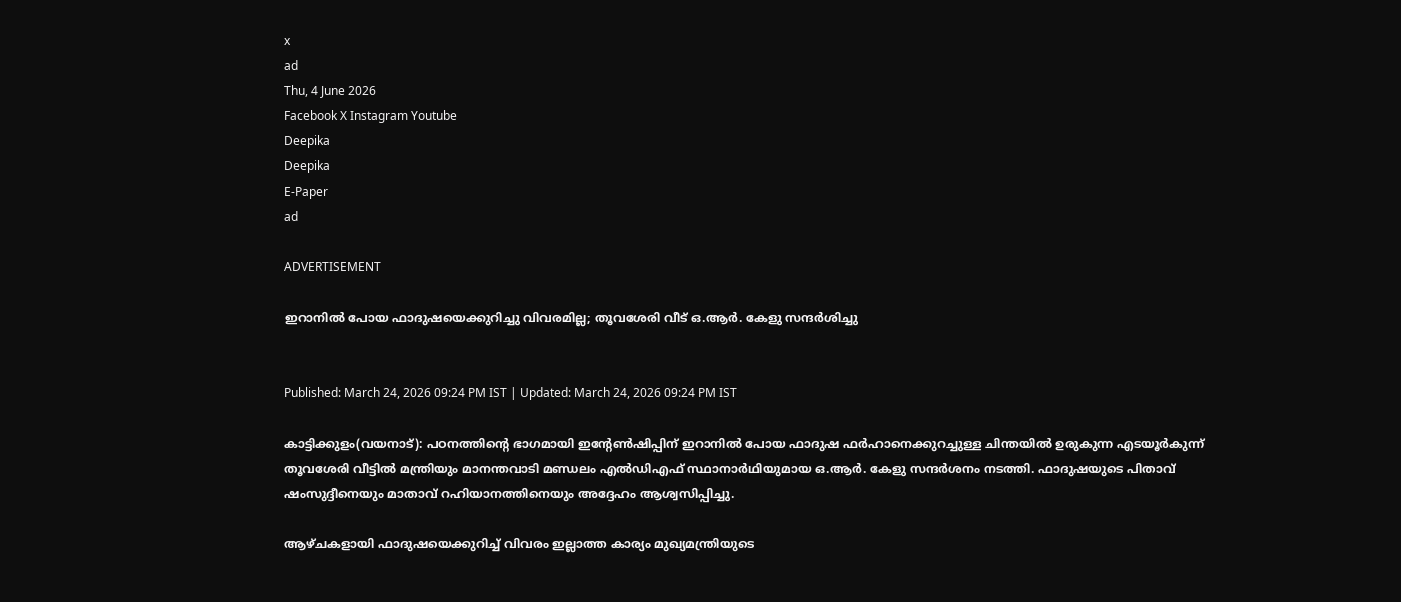x
ad
Thu, 4 June 2026
Facebook X Instagram Youtube
Deepika
Deepika
E-Paper
ad

ADVERTISEMENT

ഇറാനില്‍ പോയ ഫാദുഷയെക്കുറിച്ചു വിവരമില്ല; തൂവശേരി വീട് ഒ.ആര്‍. കേളു സന്ദര്‍ശിച്ചു


Published: March 24, 2026 09:24 PM IST | Updated: March 24, 2026 09:24 PM IST

കാട്ടിക്കുളം(വയനാട്): പഠനത്തിന്‍റെ ഭാഗമായി ഇന്‍റേണ്‍ഷിപ്പിന് ഇറാനില്‍ പോയ ഫാദുഷ ഫര്‍ഹാനെക്കുറച്ചുള്ള ചിന്തയില്‍ ഉരുകുന്ന എടയൂര്‍കുന്ന് തൂവശേരി വീട്ടില്‍ മന്ത്രിയും മാനന്തവാടി മണ്ഡലം എല്‍ഡിഎഫ് സ്ഥാനാര്‍ഥിയുമായ ഒ.ആര്‍. കേളു സന്ദര്‍ശനം നടത്തി. ഫാദുഷയുടെ പിതാവ് ഷംസുദ്ദീനെയും മാതാവ് റഹിയാനത്തിനെയും അദ്ദേഹം ആശ്വസിപ്പിച്ചു.

ആഴ്ചകളായി ഫാദുഷയെക്കുറിച്ച് വിവരം ഇല്ലാത്ത കാര്യം മുഖ്യമന്ത്രിയുടെ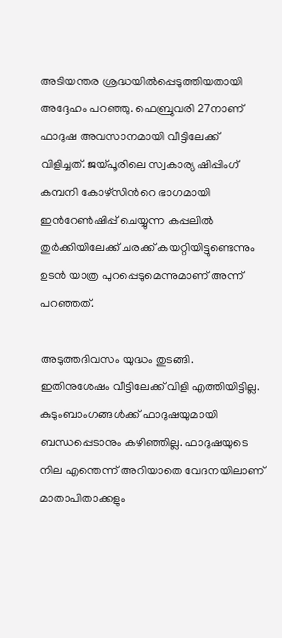അടിയന്തര ശ്രദ്ധയില്‍പ്പെടുത്തിയതായി അദ്ദേഹം പറഞ്ഞു. ഫെബ്രുവരി 27നാണ് ഫാദുഷ അവസാനമായി വീട്ടിലേക്ക് വിളിച്ചത്. ജയ്പൂരിലെ സ്വകാര്യ ഷിപ്പിംഗ് കമ്പനി കോഴ്‌സിന്‍റെ ഭാഗമായി ഇന്‍റേണ്‍ഷിപ്പ് ചെയ്യുന്ന കപ്പലില്‍ തുര്‍ക്കിയിലേക്ക് ചരക്ക് കയറ്റിയിട്ടുണ്ടെന്നും ഉടന്‍ യാത്ര പുറപ്പെടുമെന്നുമാണ് അന്ന് പറഞ്ഞത്.

അടുത്തദിവസം യുദ്ധം തുടങ്ങി. ഇതിനുശേഷം വീട്ടിലേക്ക് വിളി എത്തിയിട്ടില്ല. കുടുംബാംഗങ്ങള്‍ക്ക് ഫാദുഷയുമായി ബന്ധപ്പെടാനും കഴിഞ്ഞില്ല. ഫാദുഷയുടെ നില എന്തെന്ന് അറിയാതെ വേദനയിലാണ് മാതാപിതാക്കളും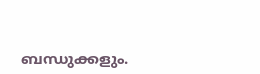ബന്ധുക്കളും.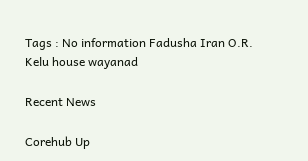Tags : No information Fadusha Iran O.R. Kelu house wayanad

Recent News

Corehub Up